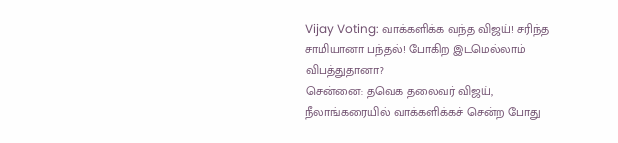Vijay Voting: வாக்களிக்க வந்த விஜய்! சரிந்த சாமியானா பந்தல்! போகிற இடமெல்லாம் விபத்துதானா?
சென்னை: தவெக தலைவர் விஜய், நீலாங்கரையில் வாக்களிக்கச் சென்ற போது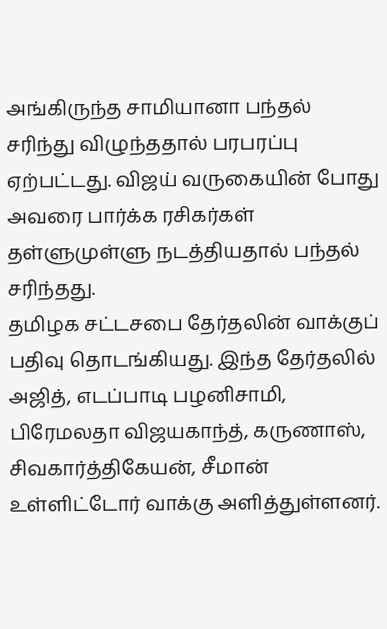அங்கிருந்த சாமியானா பந்தல் சரிந்து விழுந்ததால் பரபரப்பு ஏற்பட்டது. விஜய் வருகையின் போது அவரை பார்க்க ரசிகர்கள் தள்ளுமுள்ளு நடத்தியதால் பந்தல் சரிந்தது.
தமிழக சட்டசபை தேர்தலின் வாக்குப் பதிவு தொடங்கியது. இந்த தேர்தலில் அஜித், எடப்பாடி பழனிசாமி, பிரேமலதா விஜயகாந்த், கருணாஸ், சிவகார்த்திகேயன், சீமான் உள்ளிட்டோர் வாக்கு அளித்துள்ளனர்.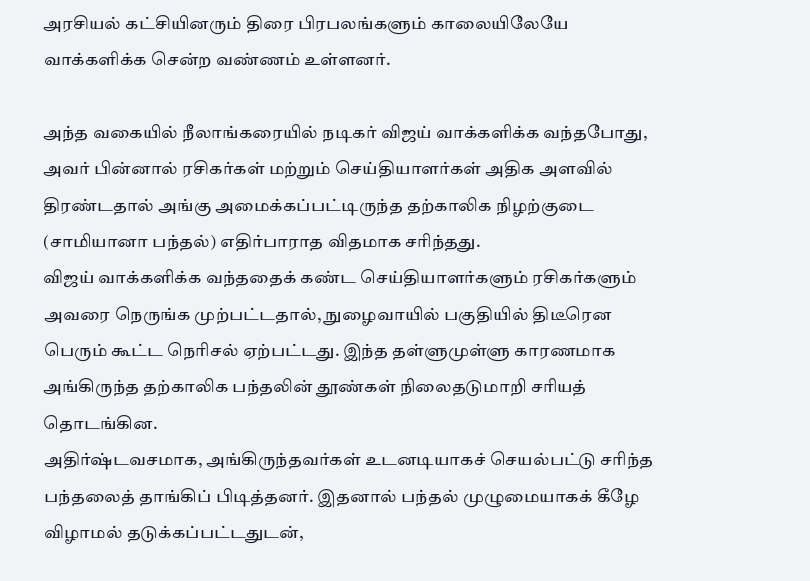அரசியல் கட்சியினரும் திரை பிரபலங்களும் காலையிலேயே வாக்களிக்க சென்ற வண்ணம் உள்ளனர்.

அந்த வகையில் நீலாங்கரையில் நடிகர் விஜய் வாக்களிக்க வந்தபோது, அவர் பின்னால் ரசிகர்கள் மற்றும் செய்தியாளர்கள் அதிக அளவில் திரண்டதால் அங்கு அமைக்கப்பட்டிருந்த தற்காலிக நிழற்குடை (சாமியானா பந்தல்) எதிர்பாராத விதமாக சரிந்தது.
விஜய் வாக்களிக்க வந்ததைக் கண்ட செய்தியாளர்களும் ரசிகர்களும் அவரை நெருங்க முற்பட்டதால், நுழைவாயில் பகுதியில் திடீரென பெரும் கூட்ட நெரிசல் ஏற்பட்டது. இந்த தள்ளுமுள்ளு காரணமாக அங்கிருந்த தற்காலிக பந்தலின் தூண்கள் நிலைதடுமாறி சரியத் தொடங்கின.
அதிர்ஷ்டவசமாக, அங்கிருந்தவர்கள் உடனடியாகச் செயல்பட்டு சரிந்த பந்தலைத் தாங்கிப் பிடித்தனர். இதனால் பந்தல் முழுமையாகக் கீழே விழாமல் தடுக்கப்பட்டதுடன்,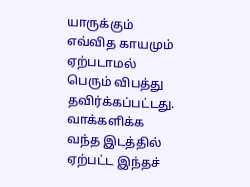யாருக்கும் எவ்வித காயமும் ஏற்படாமல் பெரும் விபத்து தவிர்க்கப்பட்டது.
வாக்களிக்க வந்த இடத்தில் ஏற்பட்ட இந்தச்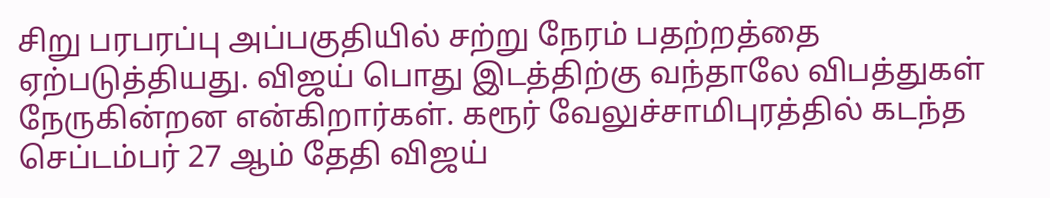சிறு பரபரப்பு அப்பகுதியில் சற்று நேரம் பதற்றத்தை ஏற்படுத்தியது. விஜய் பொது இடத்திற்கு வந்தாலே விபத்துகள் நேருகின்றன என்கிறார்கள். கரூர் வேலுச்சாமிபுரத்தில் கடந்த செப்டம்பர் 27 ஆம் தேதி விஜய்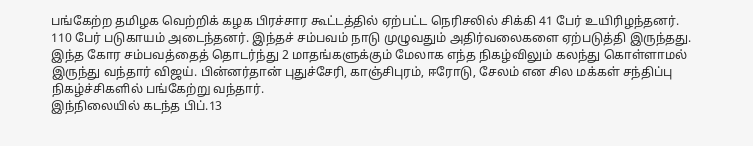பங்கேற்ற தமிழக வெற்றிக் கழக பிரச்சார கூட்டத்தில் ஏற்பட்ட நெரிசலில் சிக்கி 41 பேர் உயிரிழந்தனர்.
110 பேர் படுகாயம் அடைந்தனர். இந்தச் சம்பவம் நாடு முழுவதும் அதிர்வலைகளை ஏற்படுத்தி இருந்தது. இந்த கோர சம்பவத்தைத் தொடர்ந்து 2 மாதங்களுக்கும் மேலாக எந்த நிகழ்விலும் கலந்து கொள்ளாமல் இருந்து வந்தார் விஜய். பின்னர்தான் புதுச்சேரி, காஞ்சிபுரம், ஈரோடு, சேலம் என சில மக்கள் சந்திப்பு நிகழ்ச்சிகளில் பங்கேற்று வந்தார்.
இந்நிலையில் கடந்த பிப்.13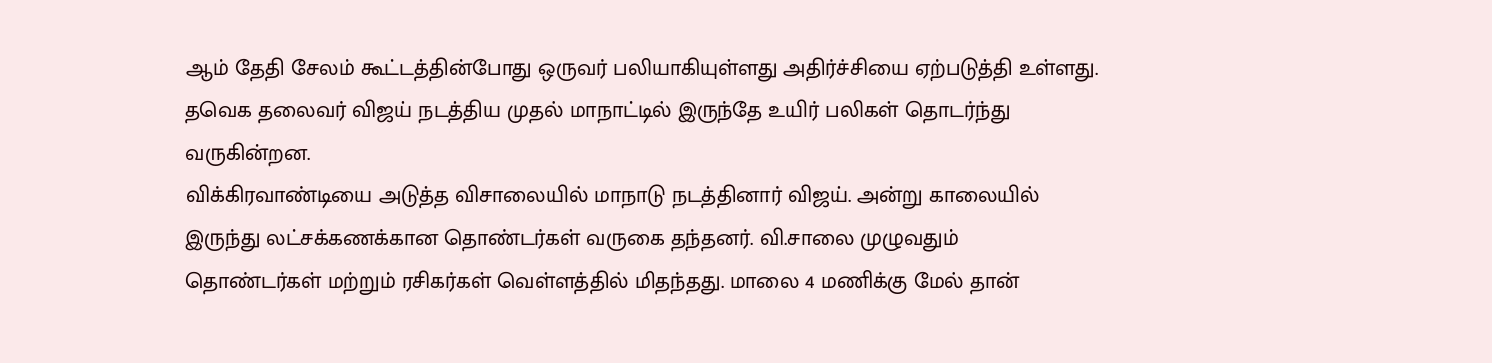ஆம் தேதி சேலம் கூட்டத்தின்போது ஒருவர் பலியாகியுள்ளது அதிர்ச்சியை ஏற்படுத்தி உள்ளது. தவெக தலைவர் விஜய் நடத்திய முதல் மாநாட்டில் இருந்தே உயிர் பலிகள் தொடர்ந்து வருகின்றன.
விக்கிரவாண்டியை அடுத்த விசாலையில் மாநாடு நடத்தினார் விஜய். அன்று காலையில் இருந்து லட்சக்கணக்கான தொண்டர்கள் வருகை தந்தனர். வி.சாலை முழுவதும் தொண்டர்கள் மற்றும் ரசிகர்கள் வெள்ளத்தில் மிதந்தது. மாலை 4 மணிக்கு மேல் தான்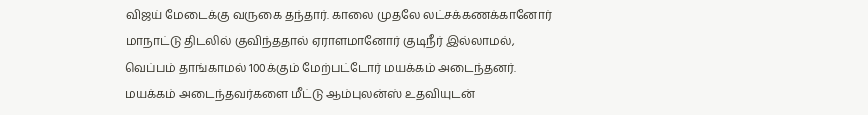விஜய் மேடைக்கு வருகை தந்தார். காலை முதலே லட்சக்கணக்கானோர் மாநாட்டு திடலில் குவிந்ததால் ஏராளமானோர் குடிநீர் இல்லாமல், வெப்பம் தாங்காமல் 100க்கும் மேற்பட்டோர் மயக்கம் அடைந்தனர்.
மயக்கம் அடைந்தவர்களை மீட்டு ஆம்புலன்ஸ் உதவியுடன்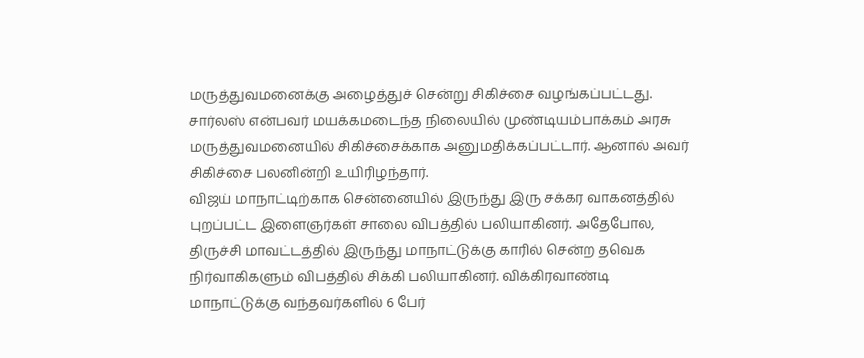மருத்துவமனைக்கு அழைத்துச் சென்று சிகிச்சை வழங்கப்பட்டது. சார்லஸ் என்பவர் மயக்கமடைந்த நிலையில் முண்டியம்பாக்கம் அரசு மருத்துவமனையில் சிகிச்சைக்காக அனுமதிக்கப்பட்டார். ஆனால் அவர் சிகிச்சை பலனின்றி உயிரிழந்தார்.
விஜய் மாநாட்டிற்காக சென்னையில் இருந்து இரு சக்கர வாகனத்தில் புறப்பட்ட இளைஞர்கள் சாலை விபத்தில் பலியாகினர். அதேபோல, திருச்சி மாவட்டத்தில் இருந்து மாநாட்டுக்கு காரில் சென்ற தவெக நிர்வாகிகளும் விபத்தில் சிக்கி பலியாகினர். விக்கிரவாண்டி மாநாட்டுக்கு வந்தவர்களில் 6 பேர்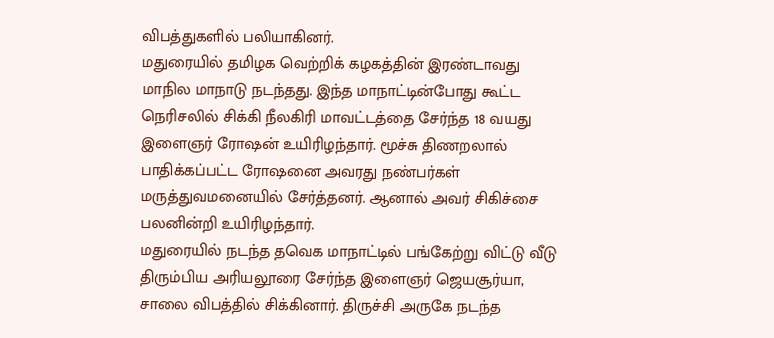விபத்துகளில் பலியாகினர்.
மதுரையில் தமிழக வெற்றிக் கழகத்தின் இரண்டாவது மாநில மாநாடு நடந்தது. இந்த மாநாட்டின்போது கூட்ட நெரிசலில் சிக்கி நீலகிரி மாவட்டத்தை சேர்ந்த 18 வயது இளைஞர் ரோஷன் உயிரிழந்தார். மூச்சு திணறலால் பாதிக்கப்பட்ட ரோஷனை அவரது நண்பர்கள் மருத்துவமனையில் சேர்த்தனர். ஆனால் அவர் சிகிச்சை பலனின்றி உயிரிழந்தார்.
மதுரையில் நடந்த தவெக மாநாட்டில் பங்கேற்று விட்டு வீடு திரும்பிய அரியலூரை சேர்ந்த இளைஞர் ஜெயசூர்யா, சாலை விபத்தில் சிக்கினார். திருச்சி அருகே நடந்த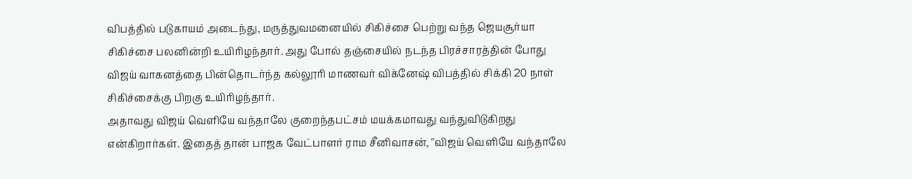விபத்தில் படுகாயம் அடைந்து, மருத்துவமனையில் சிகிச்சை பெற்று வந்த ஜெயசூர்யா சிகிச்சை பலனின்றி உயிரிழந்தார். அது போல் தஞ்சையில் நடந்த பிரச்சாரத்தின் போது விஜய் வாகனத்தை பின்தொடர்ந்த கல்லூரி மாணவர் விக்னேஷ் விபத்தில் சிக்கி 20 நாள் சிகிச்சைக்கு பிறகு உயிரிழந்தார்.
அதாவது விஜய் வெளியே வந்தாலே குறைந்தபட்சம் மயக்கமாவது வந்துவிடுகிறது என்கிறார்கள். இதைத் தான் பாஜக வேட்பாளர் ராம சீனிவாசன், "விஜய் வெளியே வந்தாலே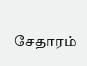சேதாரம்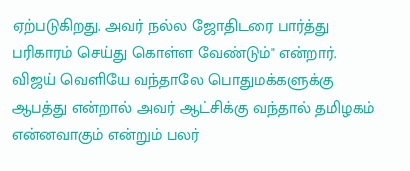ஏற்படுகிறது. அவர் நல்ல ஜோதிடரை பார்த்து பரிகாரம் செய்து கொள்ள வேண்டும்" என்றார். விஜய் வெளியே வந்தாலே பொதுமக்களுக்கு ஆபத்து என்றால் அவர் ஆட்சிக்கு வந்தால் தமிழகம் என்னவாகும் என்றும் பலர்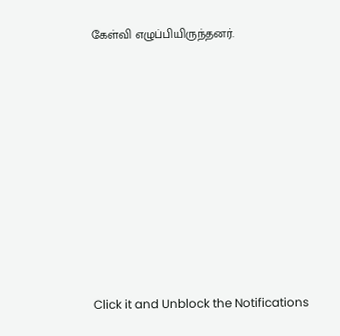கேள்வி எழுப்பியிருந்தனர்.












Click it and Unblock the Notifications